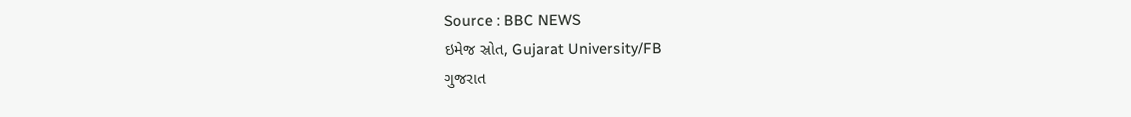Source : BBC NEWS
ઇમેજ સ્રોત, Gujarat University/FB
ગુજરાત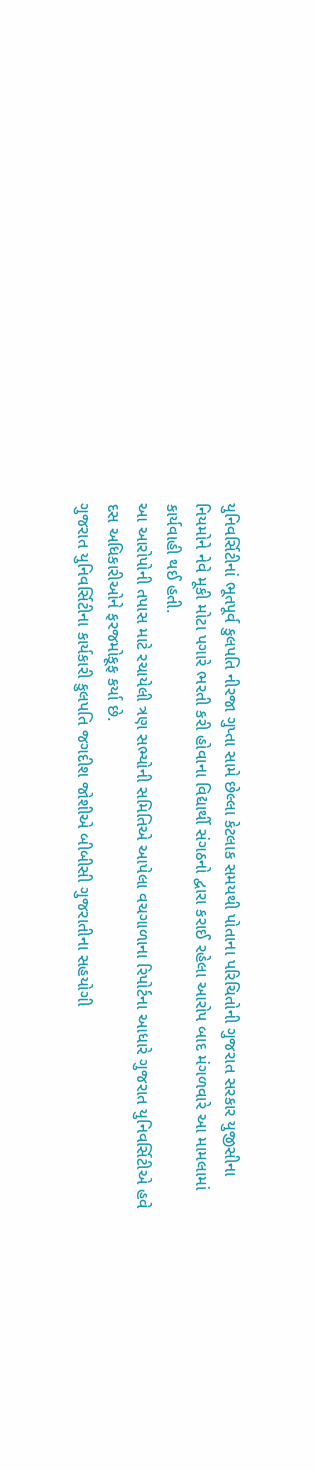યુનિવર્સિટીનાં ભૂતપૂર્વ કુલપતિ નીરજા ગુપ્તા સામે છેલ્લા કેટલાક સમયથી પોતાના પરિચિતોની ગુજરાત સરકાર યુજીસીના નિયમોને નેવે મૂકી મોટા પગારે ભરતી કરી હોવાના વિદ્યાર્થી સંગઠનો દ્વારા કરાઈ રહેલા આરોપ બાદ મંગળવારે આ મામલામાં કાર્યવાહી થઈ હતી.
આ આરોપોની તપાસ માટે રચાયેલી ત્રણ સભ્યોની સમિતિએ આપેલા વચગાળાના રિપોર્ટના આધારે ગુજરાત યુનિવર્સિટીએ હવે દસ અધિકારીઓને ફરજમોકૂફ કર્યા છે.
ગુજરાત યુનિવર્સિટીના કાર્યકારી કુલપતિ જગદીશ જોશીએ બીબીસી ગુજરાતીના સહયોગી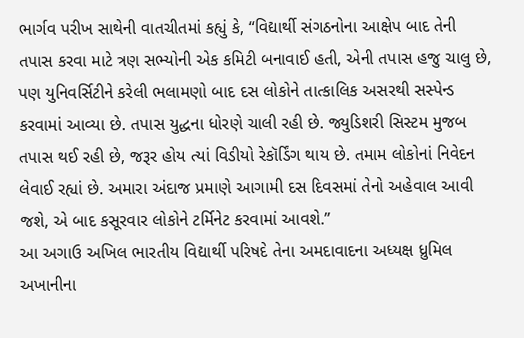ભાર્ગવ પરીખ સાથેની વાતચીતમાં કહ્યું કે, “વિદ્યાર્થી સંગઠનોના આક્ષેપ બાદ તેની તપાસ કરવા માટે ત્રણ સભ્યોની એક કમિટી બનાવાઈ હતી, એની તપાસ હજુ ચાલુ છે, પણ યુનિવર્સિટીને કરેલી ભલામણો બાદ દસ લોકોને તાત્કાલિક અસરથી સસ્પેન્ડ કરવામાં આવ્યા છે. તપાસ યુદ્ધના ધોરણે ચાલી રહી છે. જ્યુડિશરી સિસ્ટમ મુજબ તપાસ થઈ રહી છે, જરૂર હોય ત્યાં વિડીયો રેકૉર્ડિંગ થાય છે. તમામ લોકોનાં નિવેદન લેવાઈ રહ્યાં છે. અમારા અંદાજ પ્રમાણે આગામી દસ દિવસમાં તેનો અહેવાલ આવી જશે, એ બાદ કસૂરવાર લોકોને ટર્મિનેટ કરવામાં આવશે.”
આ અગાઉ અખિલ ભારતીય વિદ્યાર્થી પરિષદે તેના અમદાવાદના અધ્યક્ષ ધ્રુમિલ અખાનીના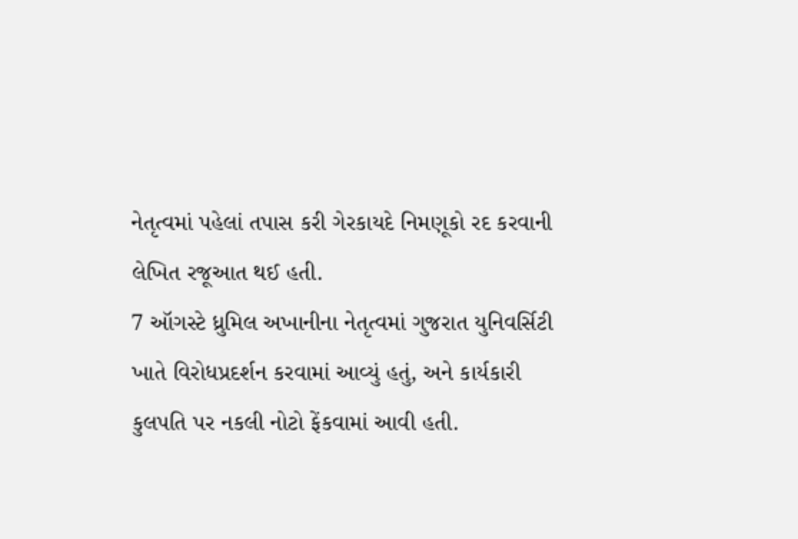નેતૃત્વમાં પહેલાં તપાસ કરી ગેરકાયદે નિમણૂકો રદ કરવાની લેખિત રજૂઆત થઈ હતી.
7 ઑગસ્ટે ધ્રુમિલ અખાનીના નેતૃત્વમાં ગુજરાત યુનિવર્સિટી ખાતે વિરોધપ્રદર્શન કરવામાં આવ્યું હતું, અને કાર્યકારી કુલપતિ પર નકલી નોટો ફેંકવામાં આવી હતી.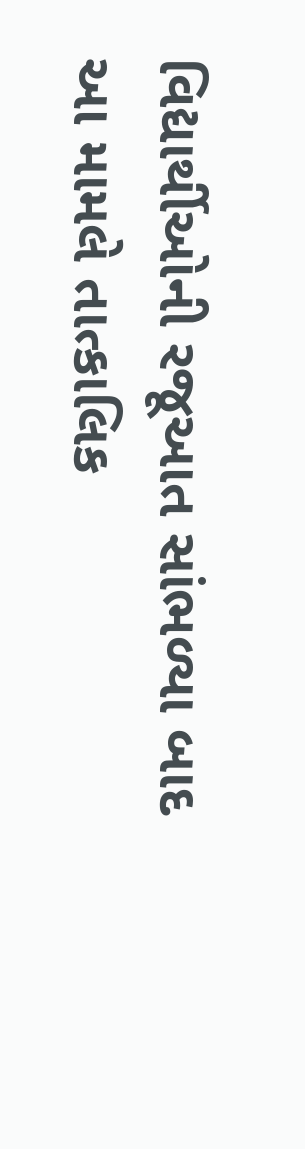વિદ્યાર્થીઓની રજૂઆત સાંભળ્યા બાદ આ મામલે તાત્કાલિક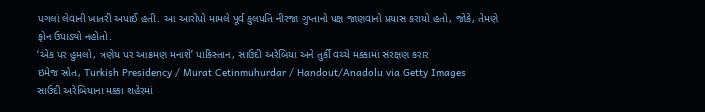પગલાં લેવાની ખાતરી અપાઈ હતી. આ આરોપો મામલે પૂર્વ કુલપતિ નીરજા ગુપ્તાનો પક્ષ જાણવાનો પ્રયાસ કરાયો હતો, જોકે, તેમણે ફોન ઉપાડ્યો નહોતો.
‘એક પર હુમલો, ત્રણેય પર આક્રમણ મનાશે’ પાકિસ્તાન, સાઉદી અરેબિયા અને તુર્કી વચ્ચે મક્કામાં સંરક્ષણ કરાર
ઇમેજ સ્રોત, Turkish Presidency / Murat Cetinmuhurdar / Handout/Anadolu via Getty Images
સાઉદી અરેબિયાના મક્કા શહેરમાં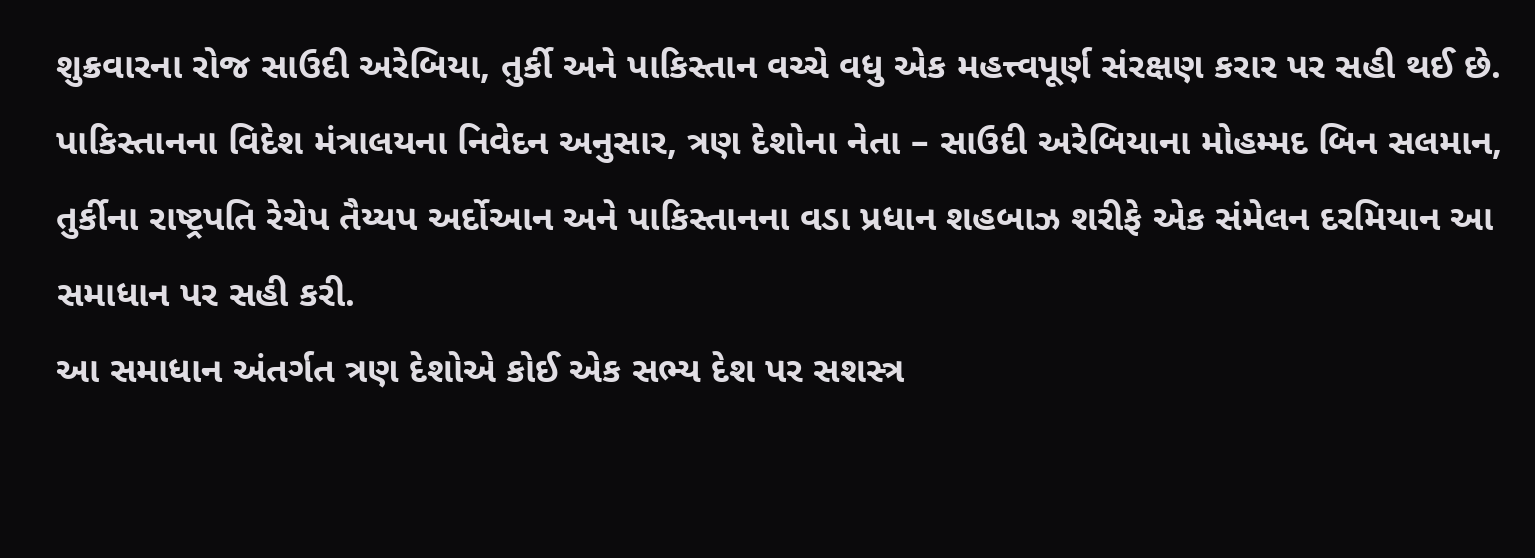શુક્રવારના રોજ સાઉદી અરેબિયા, તુર્કી અને પાકિસ્તાન વચ્ચે વધુ એક મહત્ત્વપૂર્ણ સંરક્ષણ કરાર પર સહી થઈ છે.
પાકિસ્તાનના વિદેશ મંત્રાલયના નિવેદન અનુસાર, ત્રણ દેશોના નેતા – સાઉદી અરેબિયાના મોહમ્મદ બિન સલમાન, તુર્કીના રાષ્ટ્રપતિ રેચેપ તૈય્યપ અર્દોઆન અને પાકિસ્તાનના વડા પ્રધાન શહબાઝ શરીફે એક સંમેલન દરમિયાન આ સમાધાન પર સહી કરી.
આ સમાધાન અંતર્ગત ત્રણ દેશોએ કોઈ એક સભ્ય દેશ પર સશસ્ત્ર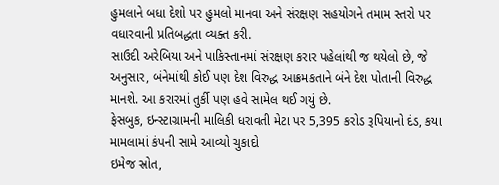હુમલાને બધા દેશો પર હુમલો માનવા અને સંરક્ષણ સહયોગને તમામ સ્તરો પર વધારવાની પ્રતિબદ્ધતા વ્યક્ત કરી.
સાઉદી અરેબિયા અને પાકિસ્તાનમાં સંરક્ષણ કરાર પહેલાંથી જ થયેલો છે, જે અનુસાર, બંનેમાંથી કોઈ પણ દેશ વિરુદ્ધ આક્રમકતાને બંને દેશ પોતાની વિરુદ્ધ માનશે. આ કરારમાં તુર્કી પણ હવે સામેલ થઈ ગયું છે.
ફેસબુક, ઇન્સ્ટાગ્રામની માલિકી ધરાવતી મેટા પર 5,395 કરોડ રૂપિયાનો દંડ, કયા મામલામાં કંપની સામે આવ્યો ચુકાદો
ઇમેજ સ્રોત,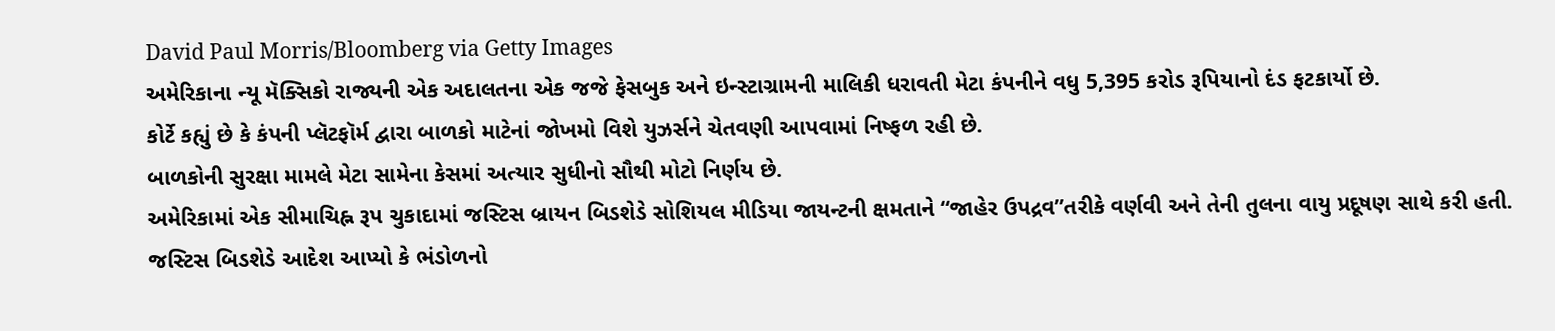David Paul Morris/Bloomberg via Getty Images
અમેરિકાના ન્યૂ મૅક્સિકો રાજ્યની એક અદાલતના એક જજે ફેસબુક અને ઇન્સ્ટાગ્રામની માલિકી ધરાવતી મેટા કંપનીને વધુ 5,395 કરોડ રૂપિયાનો દંડ ફટકાર્યો છે.
કોર્ટે કહ્યું છે કે કંપની પ્લૅટફૉર્મ દ્વારા બાળકો માટેનાં જોખમો વિશે યુઝર્સને ચેતવણી આપવામાં નિષ્ફળ રહી છે.
બાળકોની સુરક્ષા મામલે મેટા સામેના કેસમાં અત્યાર સુધીનો સૌથી મોટો નિર્ણય છે.
અમેરિકામાં એક સીમાચિહ્ન રૂપ ચુકાદામાં જસ્ટિસ બ્રાયન બિડશેડે સોશિયલ મીડિયા જાયન્ટની ક્ષમતાને “જાહેર ઉપદ્રવ”તરીકે વર્ણવી અને તેની તુલના વાયુ પ્રદૂષણ સાથે કરી હતી. જસ્ટિસ બિડશેડે આદેશ આપ્યો કે ભંડોળનો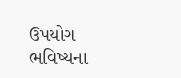ઉપયોગ ભવિષ્યના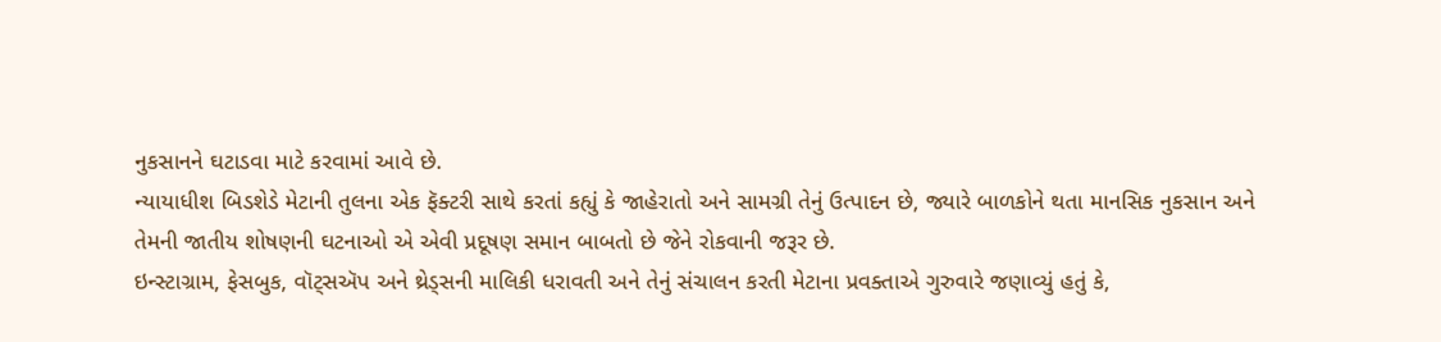નુકસાનને ઘટાડવા માટે કરવામાં આવે છે.
ન્યાયાધીશ બિડશેડે મેટાની તુલના એક ફૅક્ટરી સાથે કરતાં કહ્યું કે જાહેરાતો અને સામગ્રી તેનું ઉત્પાદન છે, જ્યારે બાળકોને થતા માનસિક નુકસાન અને તેમની જાતીય શોષણની ઘટનાઓ એ એવી પ્રદૂષણ સમાન બાબતો છે જેને રોકવાની જરૂર છે.
ઇન્સ્ટાગ્રામ, ફેસબુક, વૉટ્સઍપ અને થ્રેડ્સની માલિકી ધરાવતી અને તેનું સંચાલન કરતી મેટાના પ્રવક્તાએ ગુરુવારે જણાવ્યું હતું કે,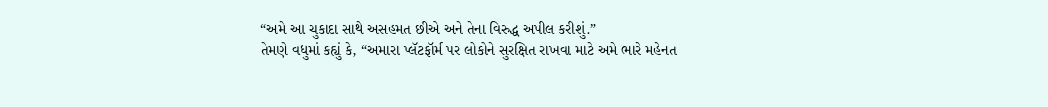“અમે આ ચુકાદા સાથે અસહમત છીએ અને તેના વિરુદ્ધ અપીલ કરીશું.”
તેમણે વધુમાં કહ્યું કે, “અમારા પ્લૅટફૉર્મ પર લોકોને સુરક્ષિત રાખવા માટે અમે ભારે મહેનત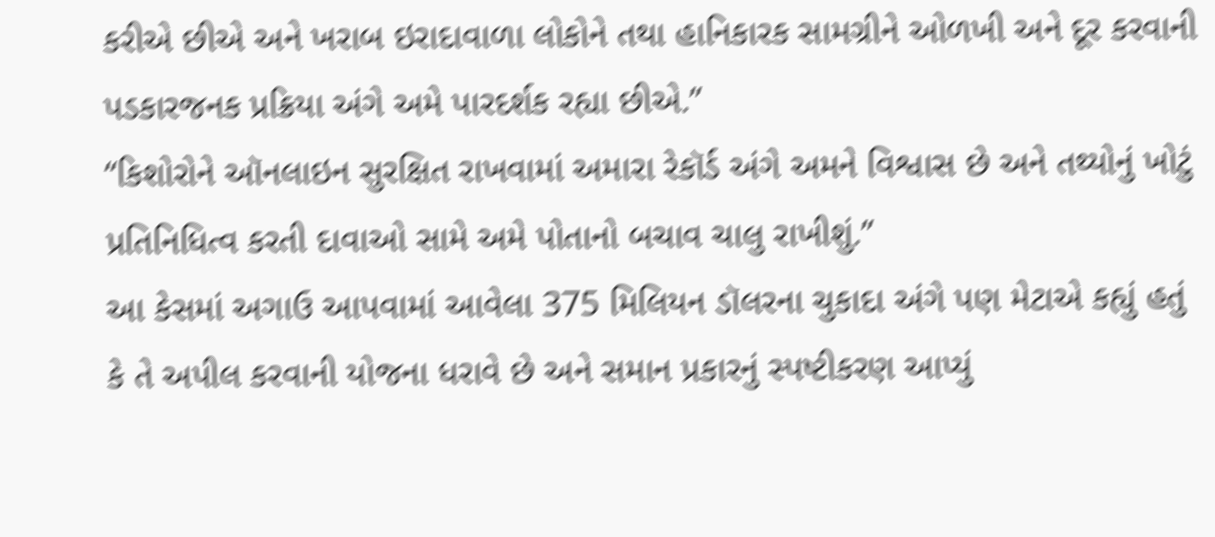કરીએ છીએ અને ખરાબ ઇરાદાવાળા લોકોને તથા હાનિકારક સામગ્રીને ઓળખી અને દૂર કરવાની પડકારજનક પ્રક્રિયા અંગે અમે પારદર્શક રહ્યા છીએ.”
“કિશોરોને ઑનલાઇન સુરક્ષિત રાખવામાં અમારા રેકૉર્ડ અંગે અમને વિશ્વાસ છે અને તથ્યોનું ખોટું પ્રતિનિધિત્વ કરતી દાવાઓ સામે અમે પોતાનો બચાવ ચાલુ રાખીશું.”
આ કેસમાં અગાઉ આપવામાં આવેલા 375 મિલિયન ડૉલરના ચુકાદા અંગે પણ મેટાએ કહ્યું હતું કે તે અપીલ કરવાની યોજના ધરાવે છે અને સમાન પ્રકારનું સ્પષ્ટીકરણ આપ્યું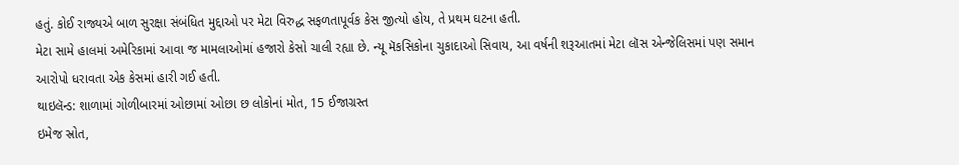હતું. કોઈ રાજ્યએ બાળ સુરક્ષા સંબંધિત મુદ્દાઓ પર મેટા વિરુદ્ધ સફળતાપૂર્વક કેસ જીત્યો હોય, તે પ્રથમ ઘટના હતી.
મેટા સામે હાલમાં અમેરિકામાં આવા જ મામલાઓમાં હજારો કેસો ચાલી રહ્યા છે. ન્યૂ મૅકસિકોના ચુકાદાઓ સિવાય, આ વર્ષની શરૂઆતમાં મેટા લૉસ એન્જેલિસમાં પણ સમાન આરોપો ધરાવતા એક કેસમાં હારી ગઈ હતી.
થાઇલૅન્ડ: શાળામાં ગોળીબારમાં ઓછામાં ઓછા છ લોકોનાં મોત, 15 ઈજાગ્રસ્ત
ઇમેજ સ્રોત,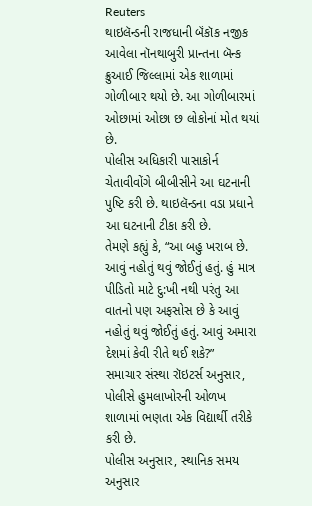Reuters
થાઇલૅન્ડની રાજધાની બૅંકૉક નજીક આવેલા નૉનથાબુરી પ્રાન્તના બૅન્ક ક્રુઆઈ જિલ્લામાં એક શાળામાં ગોળીબાર થયો છે. આ ગોળીબારમાં ઓછામાં ઓછા છ લોકોનાં મોત થયાં છે.
પોલીસ અધિકારી પાસાકોર્ન ચેતાવીવોંગે બીબીસીને આ ઘટનાની પુષ્ટિ કરી છે. થાઇલૅન્ડના વડા પ્રધાને આ ઘટનાની ટીકા કરી છે.
તેમણે કહ્યું કે, “આ બહુ ખરાબ છે. આવું નહોતું થવું જોઈતું હતું. હું માત્ર પીડિતો માટે દુ:ખી નથી પરંતુ આ વાતનો પણ અફસોસ છે કે આવું નહોતું થવું જોઈતું હતું. આવું અમારા દેશમાં કેવી રીતે થઈ શકે?”
સમાચાર સંસ્થા રૉઇટર્સ અનુસાર, પોલીસે હુમલાખોરની ઓળખ શાળામાં ભણતા એક વિદ્યાર્થી તરીકે કરી છે.
પોલીસ અનુસાર, સ્થાનિક સમય અનુસાર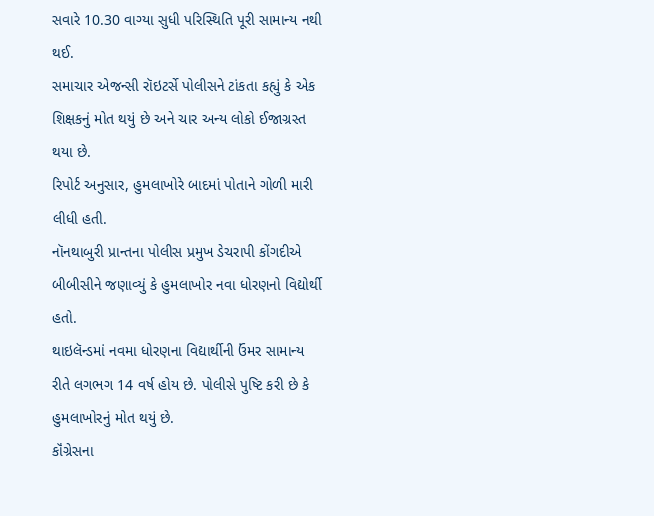સવારે 10.30 વાગ્યા સુધી પરિસ્થિતિ પૂરી સામાન્ય નથી થઈ.
સમાચાર એજન્સી રૉઇટર્સે પોલીસને ટાંકતા કહ્યું કે એક શિક્ષકનું મોત થયું છે અને ચાર અન્ય લોકો ઈજાગ્રસ્ત થયા છે.
રિપોર્ટ અનુસાર, હુમલાખોરે બાદમાં પોતાને ગોળી મારી લીધી હતી.
નૉનથાબુરી પ્રાન્તના પોલીસ પ્રમુખ ડેચરાપી કોંગદીએ બીબીસીને જણાવ્યું કે હુમલાખોર નવા ધોરણનો વિદ્યોર્થી હતો.
થાઇલૅન્ડમાં નવમા ધોરણના વિદ્યાર્થીની ઉંમર સામાન્ય રીતે લગભગ 14 વર્ષ હોય છે. પોલીસે પુષ્ટિ કરી છે કે હુમલાખોરનું મોત થયું છે.
કૉંગ્રેસના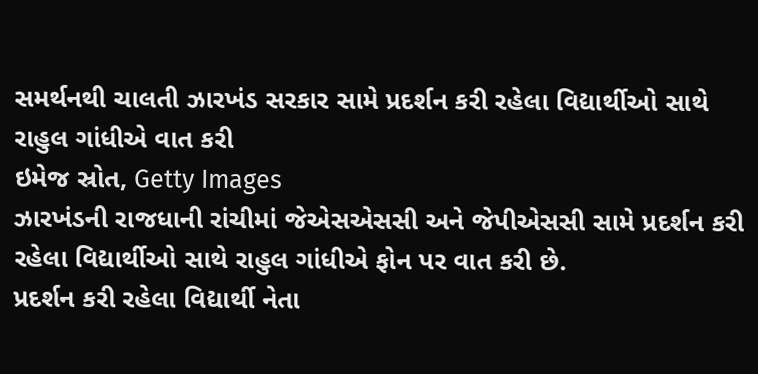સમર્થનથી ચાલતી ઝારખંડ સરકાર સામે પ્રદર્શન કરી રહેલા વિદ્યાર્થીઓ સાથે રાહુલ ગાંધીએ વાત કરી
ઇમેજ સ્રોત, Getty Images
ઝારખંડની રાજધાની રાંચીમાં જેએસએસસી અને જેપીએસસી સામે પ્રદર્શન કરી રહેલા વિદ્યાર્થીઓ સાથે રાહુલ ગાંધીએ ફોન પર વાત કરી છે.
પ્રદર્શન કરી રહેલા વિદ્યાર્થી નેતા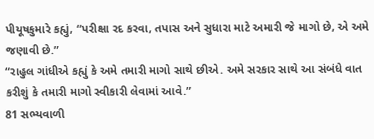પીયૂષકુમારે કહ્યું, “પરીક્ષા રદ કરવા, તપાસ અને સુધારા માટે અમારી જે માગો છે, એ અમે જણાવી છે.”
“રાહુલ ગાંધીએ કહ્યું કે અમે તમારી માગો સાથે છીએ. અમે સરકાર સાથે આ સંબંધે વાત કરીશું કે તમારી માગો સ્વીકારી લેવામાં આવે.”
81 સભ્યવાળી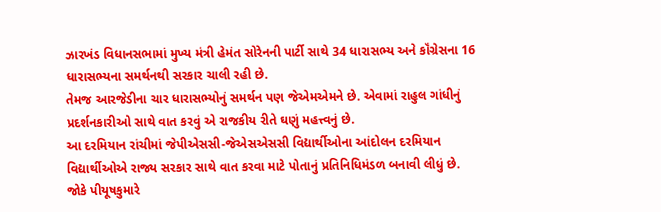ઝારખંડ વિધાનસભામાં મુખ્ય મંત્રી હેમંત સોરેનની પાર્ટી સાથે 34 ધારાસભ્ય અને કૉંગ્રેસના 16 ધારાસભ્યના સમર્થનથી સરકાર ચાલી રહી છે.
તેમજ આરજેડીના ચાર ધારાસભ્યોનું સમર્થન પણ જેએમએમને છે. એવામાં રાહુલ ગાંધીનું પ્રદર્શનકારીઓ સાથે વાત કરવું એ રાજકીય રીતે ઘણું મહત્ત્વનું છે.
આ દરમિયાન રાંચીમાં જેપીએસસી-જેએસએસસી વિદ્યાર્થીઓના આંદોલન દરમિયાન વિદ્યાર્થીઓએ રાજ્ય સરકાર સાથે વાત કરવા માટે પોતાનું પ્રતિનિધિમંડળ બનાવી લીધું છે.
જોકે પીયૂષકુમારે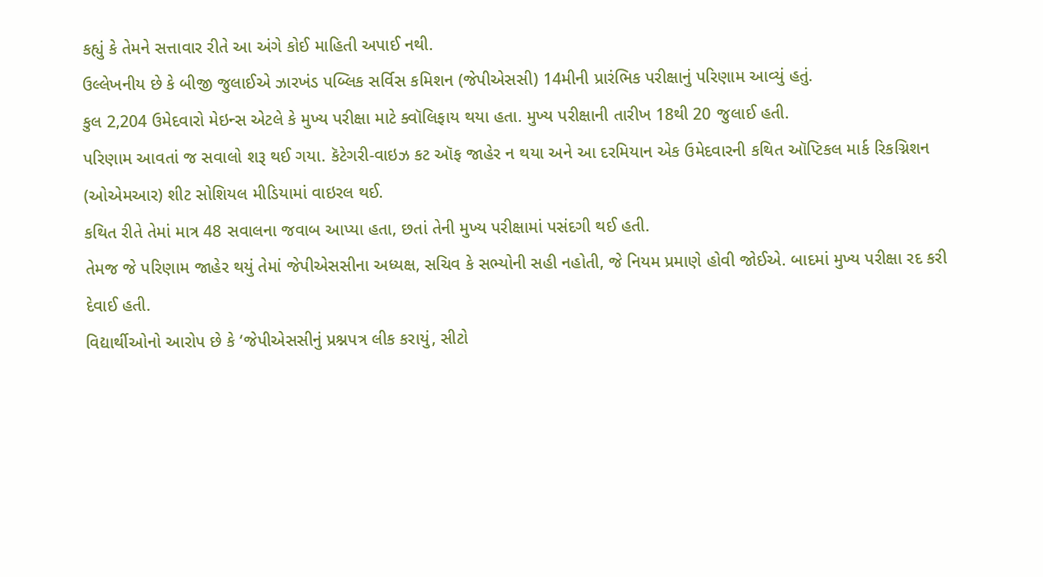કહ્યું કે તેમને સત્તાવાર રીતે આ અંગે કોઈ માહિતી અપાઈ નથી.
ઉલ્લેખનીય છે કે બીજી જુલાઈએ ઝારખંડ પબ્લિક સર્વિસ કમિશન (જેપીએસસી) 14મીની પ્રારંભિક પરીક્ષાનું પરિણામ આવ્યું હતું.
કુલ 2,204 ઉમેદવારો મેઇન્સ એટલે કે મુખ્ય પરીક્ષા માટે ક્વૉલિફાય થયા હતા. મુખ્ય પરીક્ષાની તારીખ 18થી 20 જુલાઈ હતી.
પરિણામ આવતાં જ સવાલો શરૂ થઈ ગયા. કૅટેગરી-વાઇઝ કટ ઑફ જાહેર ન થયા અને આ દરમિયાન એક ઉમેદવારની કથિત ઑપ્ટિકલ માર્ક રિકગ્નિશન (ઓએમઆર) શીટ સોશિયલ મીડિયામાં વાઇરલ થઈ.
કથિત રીતે તેમાં માત્ર 48 સવાલના જવાબ આપ્યા હતા, છતાં તેની મુખ્ય પરીક્ષામાં પસંદગી થઈ હતી.
તેમજ જે પરિણામ જાહેર થયું તેમાં જેપીએસસીના અધ્યક્ષ, સચિવ કે સભ્યોની સહી નહોતી, જે નિયમ પ્રમાણે હોવી જોઈએ. બાદમાં મુખ્ય પરીક્ષા રદ કરી દેવાઈ હતી.
વિદ્યાર્થીઓનો આરોપ છે કે ‘જેપીએસસીનું પ્રશ્નપત્ર લીક કરાયું, સીટો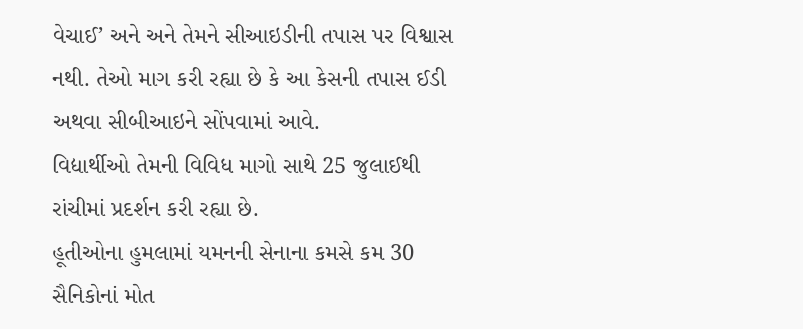વેચાઈ’ અને અને તેમને સીઆઇડીની તપાસ પર વિશ્વાસ નથી. તેઓ માગ કરી રહ્યા છે કે આ કેસની તપાસ ઈડી અથવા સીબીઆઇને સોંપવામાં આવે.
વિદ્યાર્થીઓ તેમની વિવિધ માગો સાથે 25 જુલાઈથી રાંચીમાં પ્રદર્શન કરી રહ્યા છે.
હૂતીઓના હુમલામાં યમનની સેનાના કમસે કમ 30 સૈનિકોનાં મોત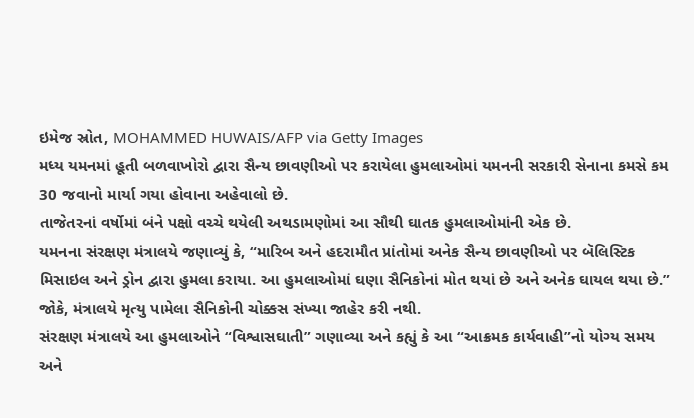ઇમેજ સ્રોત, MOHAMMED HUWAIS/AFP via Getty Images
મધ્ય યમનમાં હૂતી બળવાખોરો દ્વારા સૈન્ય છાવણીઓ પર કરાયેલા હુમલાઓમાં યમનની સરકારી સેનાના કમસે કમ 30 જવાનો માર્યા ગયા હોવાના અહેવાલો છે.
તાજેતરનાં વર્ષોમાં બંને પક્ષો વચ્ચે થયેલી અથડામણોમાં આ સૌથી ઘાતક હુમલાઓમાંની એક છે.
યમનના સંરક્ષણ મંત્રાલયે જણાવ્યું કે, “મારિબ અને હદરામૌત પ્રાંતોમાં અનેક સૈન્ય છાવણીઓ પર બૅલિસ્ટિક મિસાઇલ અને ડ્રોન દ્વારા હુમલા કરાયા. આ હુમલાઓમાં ઘણા સૈનિકોનાં મોત થયાં છે અને અનેક ઘાયલ થયા છે.”
જોકે, મંત્રાલયે મૃત્યુ પામેલા સૈનિકોની ચોક્કસ સંખ્યા જાહેર કરી નથી.
સંરક્ષણ મંત્રાલયે આ હુમલાઓને “વિશ્વાસઘાતી” ગણાવ્યા અને કહ્યું કે આ “આક્રમક કાર્યવાહી”નો યોગ્ય સમય અને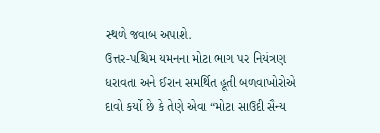સ્થળે જવાબ અપાશે.
ઉત્તર-પશ્ચિમ યમનના મોટા ભાગ પર નિયંત્રણ ધરાવતા અને ઈરાન સમર્થિત હૂતી બળવાખોરોએ દાવો કર્યો છે કે તેણે એવા “મોટા સાઉદી સૈન્ય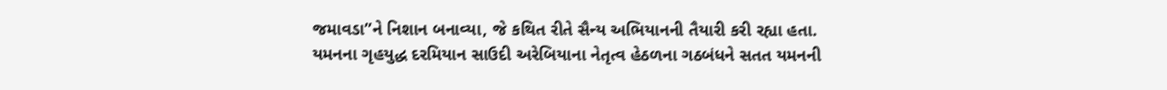જમાવડા”ને નિશાન બનાવ્યા, જે કથિત રીતે સૈન્ય અભિયાનની તૈયારી કરી રહ્યા હતા.
યમનના ગૃહયુદ્ધ દરમિયાન સાઉદી અરેબિયાના નેતૃત્વ હેઠળના ગઠબંધને સતત યમનની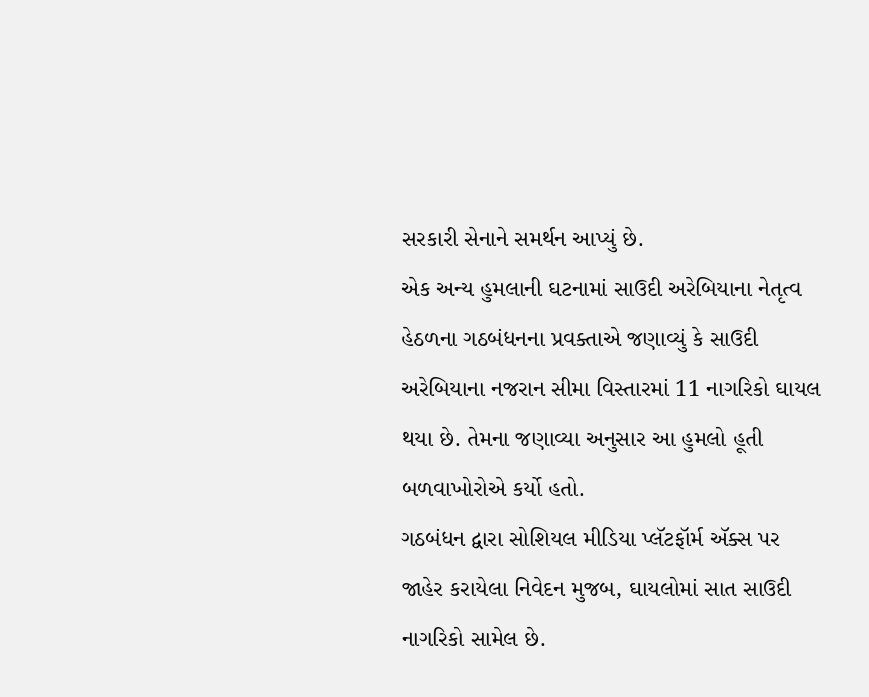સરકારી સેનાને સમર્થન આપ્યું છે.
એક અન્ય હુમલાની ઘટનામાં સાઉદી અરેબિયાના નેતૃત્વ હેઠળના ગઠબંધનના પ્રવક્તાએ જણાવ્યું કે સાઉદી અરેબિયાના નજરાન સીમા વિસ્તારમાં 11 નાગરિકો ઘાયલ થયા છે. તેમના જણાવ્યા અનુસાર આ હુમલો હૂતી બળવાખોરોએ કર્યો હતો.
ગઠબંધન દ્વારા સોશિયલ મીડિયા પ્લૅટફૉર્મ ઍક્સ પર જાહેર કરાયેલા નિવેદન મુજબ, ઘાયલોમાં સાત સાઉદી નાગરિકો સામેલ છે.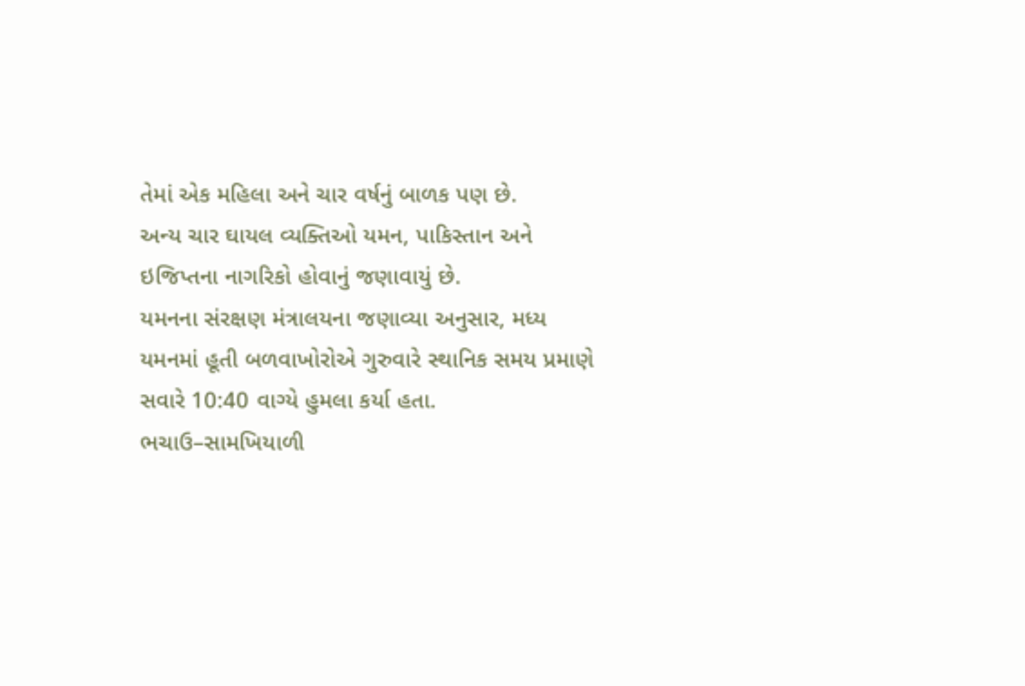તેમાં એક મહિલા અને ચાર વર્ષનું બાળક પણ છે.
અન્ય ચાર ઘાયલ વ્યક્તિઓ યમન, પાકિસ્તાન અને ઇજિપ્તના નાગરિકો હોવાનું જણાવાયું છે.
યમનના સંરક્ષણ મંત્રાલયના જણાવ્યા અનુસાર, મધ્ય યમનમાં હૂતી બળવાખોરોએ ગુરુવારે સ્થાનિક સમય પ્રમાણે સવારે 10:40 વાગ્યે હુમલા કર્યા હતા.
ભચાઉ–સામખિયાળી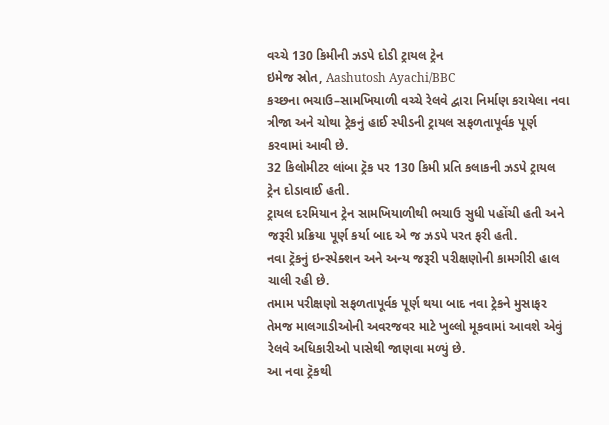વચ્ચે 130 કિમીની ઝડપે દોડી ટ્રાયલ ટ્રેન
ઇમેજ સ્રોત, Aashutosh Ayachi/BBC
કચ્છના ભચાઉ–સામખિયાળી વચ્ચે રેલવે દ્વારા નિર્માણ કરાયેલા નવા ત્રીજા અને ચોથા ટ્રેકનું હાઈ સ્પીડની ટ્રાયલ સફળતાપૂર્વક પૂર્ણ કરવામાં આવી છે.
32 કિલોમીટર લાંબા ટ્રૅક પર 130 કિમી પ્રતિ કલાકની ઝડપે ટ્રાયલ ટ્રેન દોડાવાઈ હતી.
ટ્રાયલ દરમિયાન ટ્રેન સામખિયાળીથી ભચાઉ સુધી પહોંચી હતી અને જરૂરી પ્રક્રિયા પૂર્ણ કર્યા બાદ એ જ ઝડપે પરત ફરી હતી.
નવા ટ્રૅકનું ઇન્સ્પેક્શન અને અન્ય જરૂરી પરીક્ષણોની કામગીરી હાલ ચાલી રહી છે.
તમામ પરીક્ષણો સફળતાપૂર્વક પૂર્ણ થયા બાદ નવા ટ્રેકને મુસાફર તેમજ માલગાડીઓની અવરજવર માટે ખુલ્લો મૂકવામાં આવશે એવું રેલવે અધિકારીઓ પાસેથી જાણવા મળ્યું છે.
આ નવા ટ્રૅકથી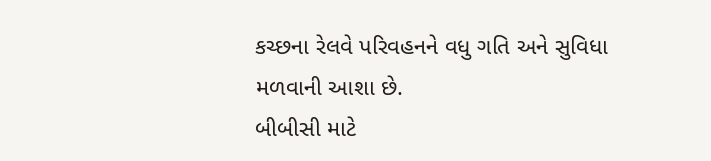કચ્છના રેલવે પરિવહનને વધુ ગતિ અને સુવિધા મળવાની આશા છે.
બીબીસી માટે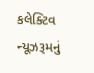કલેક્ટિવ ન્યૂઝરૂમનું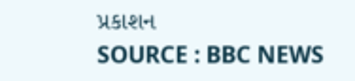પ્રકાશન
SOURCE : BBC NEWS